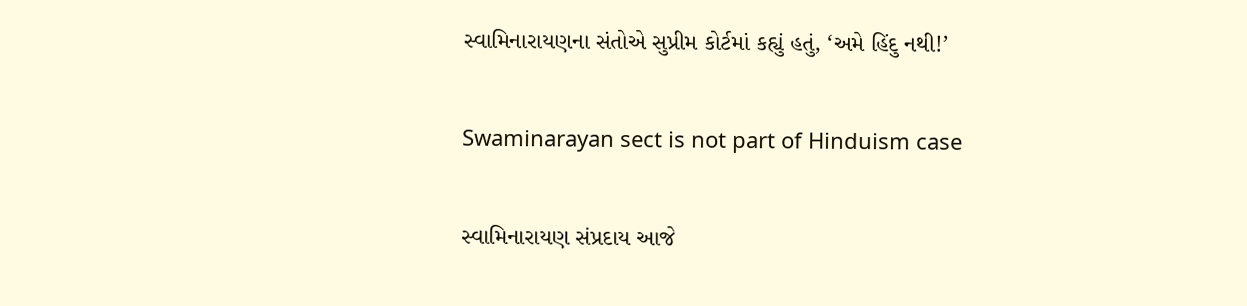સ્વામિનારાયણના સંતોએ સુપ્રીમ કોર્ટમાં કહ્યું હતું, ‘અમે હિંદુ નથી!’

Swaminarayan sect is not part of Hinduism case

સ્વામિનારાયણ સંપ્રદાય આજે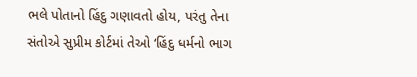ભલે પોતાનો હિંદુ ગણાવતો હોય, પરંતુ તેના સંતોએ સુપ્રીમ કોર્ટમાં તેઓ ‘હિંદુ ધર્મનો ભાગ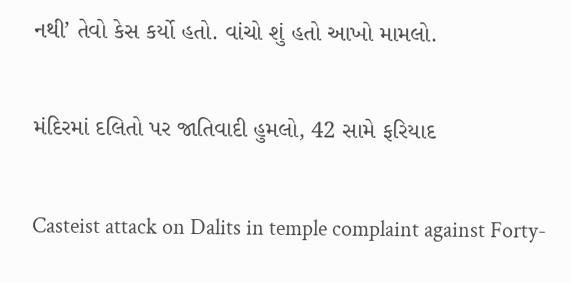નથી’ તેવો કેસ કર્યો હતો. વાંચો શું હતો આખો મામલો.

મંદિરમાં દલિતો પર જાતિવાદી હુમલો, 42 સામે ફરિયાદ

Casteist attack on Dalits in temple complaint against Forty-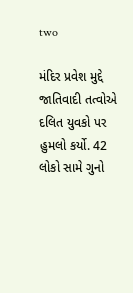two

મંદિર પ્રવેશ મુદ્દે જાતિવાદી તત્વોએ દલિત યુવકો પર હુમલો કર્યો. 42 લોકો સામે ગુનો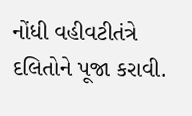નોંધી વહીવટીતંત્રે દલિતોને પૂજા કરાવી.